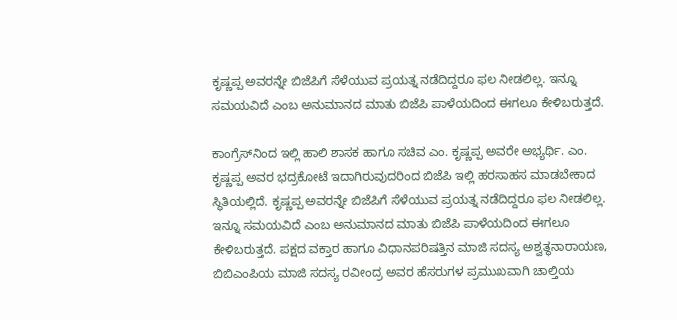ಕೃಷ್ಣಪ್ಪ ಅವರನ್ನೇ ಬಿಜೆಪಿಗೆ ಸೆಳೆಯುವ ಪ್ರಯತ್ನ ನಡೆದಿದ್ದರೂ ಫಲ ನೀಡಲಿಲ್ಲ. ಇನ್ನೂ ಸಮಯವಿದೆ ಎಂಬ ಅನುಮಾನದ ಮಾತು ಬಿಜೆಪಿ ಪಾಳೆಯದಿಂದ ಈಗಲೂ ಕೇಳಿಬರುತ್ತದೆ.

ಕಾಂಗ್ರೆಸ್‌ನಿಂದ ಇಲ್ಲಿ ಹಾಲಿ ಶಾಸಕ ಹಾಗೂ ಸಚಿವ ಎಂ. ಕೃಷ್ಣಪ್ಪ ಅವರೇ ಅಭ್ಯರ್ಥಿ. ಎಂ. ಕೃಷ್ಣಪ್ಪ ಅವರ ಭದ್ರಕೋಟೆ ಇದಾಗಿರುವುದರಿಂದ ಬಿಜೆಪಿ ಇಲ್ಲಿ ಹರಸಾಹಸ ಮಾಡಬೇಕಾದ ಸ್ಥಿತಿಯಲ್ಲಿದೆ. ಕೃಷ್ಣಪ್ಪ ಅವರನ್ನೇ ಬಿಜೆಪಿಗೆ ಸೆಳೆಯುವ ಪ್ರಯತ್ನ ನಡೆದಿದ್ದರೂ ಫಲ ನೀಡಲಿಲ್ಲ. ಇನ್ನೂ ಸಮಯವಿದೆ ಎಂಬ ಅನುಮಾನದ ಮಾತು ಬಿಜೆಪಿ ಪಾಳೆಯದಿಂದ ಈಗಲೂ ಕೇಳಿಬರುತ್ತದೆ. ಪಕ್ಷದ ವಕ್ತಾರ ಹಾಗೂ ವಿಧಾನಪರಿಷತ್ತಿನ ಮಾಜಿ ಸದಸ್ಯ ಅಶ್ವತ್ಥನಾರಾಯಣ, ಬಿಬಿಎಂಪಿಯ ಮಾಜಿ ಸದಸ್ಯ ರವೀಂದ್ರ ಅವರ ಹೆಸರುಗಳ ಪ್ರಮುಖವಾಗಿ ಚಾಲ್ತಿಯ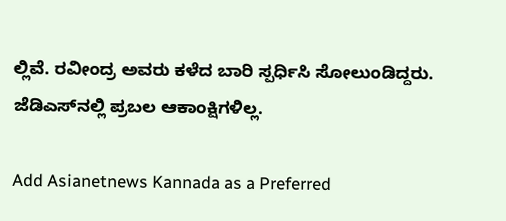ಲ್ಲಿವೆ. ರವೀಂದ್ರ ಅವರು ಕಳೆದ ಬಾರಿ ಸ್ಪರ್ಧಿಸಿ ಸೋಲುಂಡಿದ್ದರು. ಜೆಡಿಎಸ್‌ನಲ್ಲಿ ಪ್ರಬಲ ಆಕಾಂಕ್ಷಿಗಳಿಲ್ಲ.

Add Asianetnews Kannada as a Preferred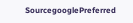SourcegooglePreferred